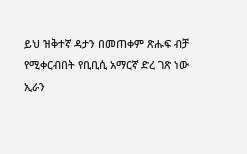ይህ ዝቅተኛ ዳታን በመጠቀም ጽሑፍ ብቻ የሚቀርብበት የቢቢሲ አማርኛ ድረ ገጽ ነው
ኢራን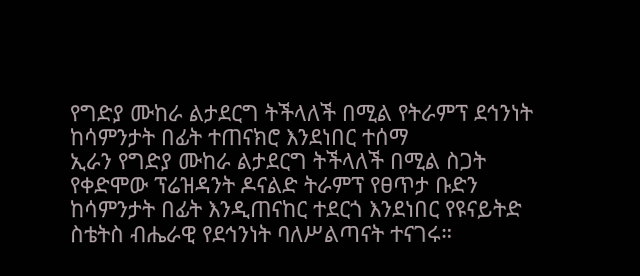የግድያ ሙከራ ልታደርግ ትችላለች በሚል የትራምፕ ደኅንነት ከሳምንታት በፊት ተጠናክሮ እንደነበር ተሰማ
ኢራን የግድያ ሙከራ ልታደርግ ትችላለች በሚል ስጋት የቀድሞው ፕሬዝዳንት ዶናልድ ትራምፕ የፀጥታ ቡድን ከሳምንታት በፊት እንዲጠናከር ተደርጎ እንደነበር የዩናይትድ ስቴትስ ብሔራዊ የደኅንነት ባለሥልጣናት ተናገሩ።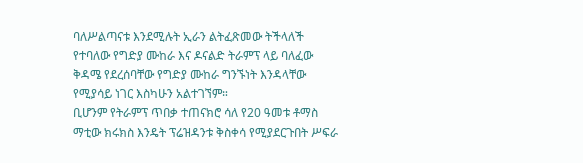ባለሥልጣናቱ እንደሚሉት ኢራን ልትፈጽመው ትችላለች የተባለው የግድያ ሙከራ እና ዶናልድ ትራምፕ ላይ ባለፈው ቅዳሜ የደረሰባቸው የግድያ ሙከራ ግንኙነት እንዳላቸው የሚያሳይ ነገር እስካሁን አልተገኘም።
ቢሆንም የትራምፕ ጥበቃ ተጠናክሮ ሳለ የ20 ዓመቱ ቶማስ ማቲው ክሩክስ እንዴት ፕሬዝዳንቱ ቅስቀሳ የሚያደርጉበት ሥፍራ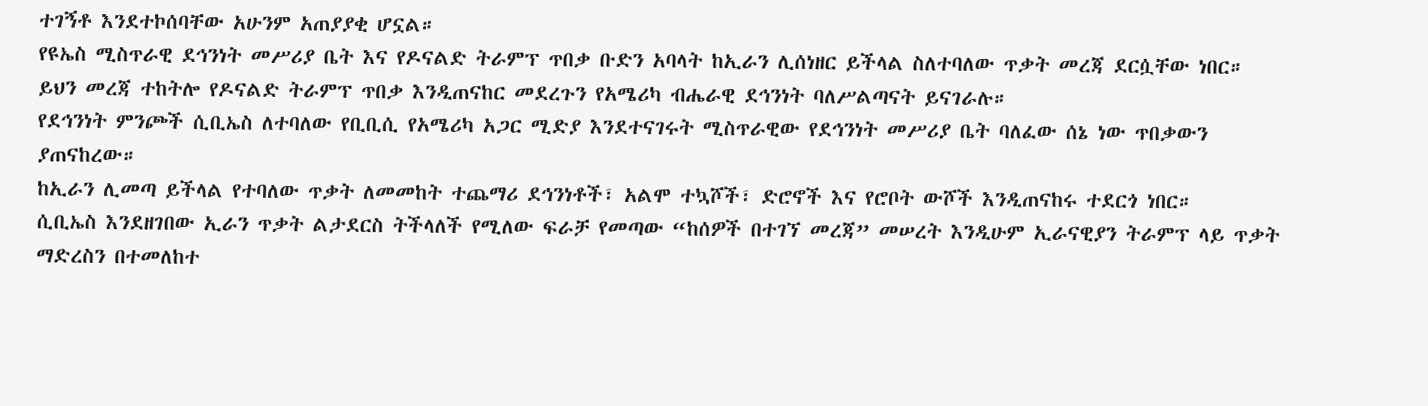ተገኝቶ እንደተኮሰባቸው አሁንም አጠያያቂ ሆኗል።
የዩኤስ ሚስጥራዊ ደኅንነት መሥሪያ ቤት እና የዶናልድ ትራምፕ ጥበቃ ቡድን አባላት ከኢራን ሊሰነዘር ይችላል ስለተባለው ጥቃት መረጃ ደርሷቸው ነበር።
ይህን መረጃ ተከትሎ የዶናልድ ትራምፕ ጥበቃ እንዲጠናከር መደረጉን የአሜሪካ ብሔራዊ ደኅንነት ባለሥልጣናት ይናገራሉ።
የደኅንነት ምንጮች ሲቢኤስ ለተባለው የቢቢሲ የአሜሪካ አጋር ሚድያ እንደተናገሩት ሚስጥራዊው የደኅንነት መሥሪያ ቤት ባለፈው ሰኔ ነው ጥበቃውን ያጠናከረው።
ከኢራን ሊመጣ ይችላል የተባለው ጥቃት ለመመከት ተጨማሪ ደኅንነቶች፣ አልሞ ተኳሾች፣ ድሮኖች እና የሮቦት ውሾች እንዲጠናከሩ ተደርጎ ነበር።
ሲቢኤስ እንደዘገበው ኢራን ጥቃት ልታደርስ ትችላለች የሚለው ፍራቻ የመጣው “ከሰዎች በተገኘ መረጃ” መሠረት እንዲሁም ኢራናዊያን ትራምፕ ላይ ጥቃት ማድረስን በተመለከተ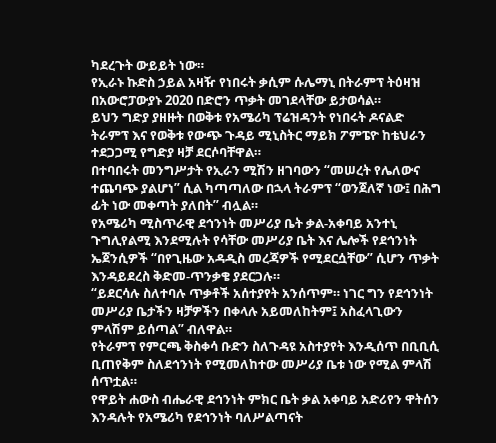ካደረጉት ውይይት ነው።
የኢራኑ ኩድስ ኃይል አዛዥ የነበሩት ቃሲም ሱሌማኒ በትራምፕ ትዕዛዝ በአውሮፓውያኑ 2020 በድሮን ጥቃት መገደላቸው ይታወሳል።
ይህን ግድያ ያዘዙት በወቅቱ የአሜሪካ ፕሬዝዳንት የነበሩት ዶናልድ ትራምፕ እና የወቅቱ የውጭ ጉዳይ ሚኒስትር ማይክ ፖምፔዮ ከቴህራን ተደጋጋሚ የግድያ ዛቻ ደርሶባቸዋል።
በተባበሩት መንግሥታት የኢራን ሚሽን ዘገባውን “መሠረት የሌለውና ተጨባጭ ያልሆነ” ሲል ካጣጣለው በኋላ ትራምፕ “ወንጀለኛ ነው፤ በሕግ ፊት ነው መቀጣት ያለበት” ብሏል።
የአሜሪካ ሚስጥራዊ ደኅንነት መሥሪያ ቤት ቃል-አቀባይ አንተኒ ጉግሊየልሚ እንደሚሉት የሳቸው መሥሪያ ቤት እና ሌሎች የደኅንነት ኤጀንሲዎች “በየጊዜው አዳዲስ መረጃዎች የሚደርሷቸው” ሲሆን ጥቃት እንዳይደረስ ቅድመ-ጥንቃቄ ያደርጋሉ።
“ይደርሳሉ ስለተባሉ ጥቃቶች አሰተያየት አንሰጥም። ነገር ግን የደኅንነት መሥሪያ ቤታችን ዛቻዎችን በቀላሉ አይመለከትም፤ አስፈላጊውን ምላሽም ይሰጣል” ብለዋል።
የትራምፕ የምርጫ ቅስቀሳ ቡድን ስለጉዳዩ አስተያየት እንዲሰጥ በቢቢሲ ቢጠየቅም ስለደኅንነት የሚመለከተው መሥሪያ ቤቱ ነው የሚል ምላሽ ሰጥቷል።
የዋይት ሐውስ ብሔራዊ ደኅንነት ምክር ቤት ቃል አቀባይ አድሪየን ዋትሰን እንዳሉት የአሜሪካ የደኅንነት ባለሥልጣናት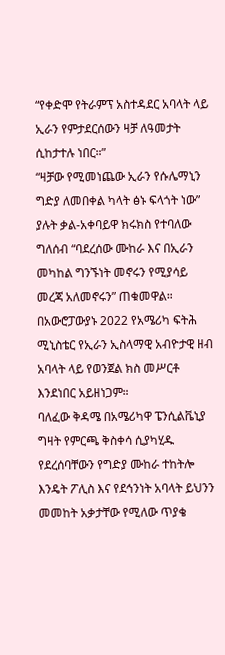“የቀድሞ የትራምፕ አስተዳደር አባላት ላይ ኢራን የምታደርሰውን ዛቻ ለዓመታት ሲከታተሉ ነበር።”
“ዛቻው የሚመነጨው ኢራን የሱሌማኒን ግድያ ለመበቀል ካላት ፅኑ ፍላጎት ነው” ያሉት ቃል-አቀባይዋ ክሩክስ የተባለው ግለሰብ “ባደረሰው ሙከራ እና በኢራን መካከል ግንኙነት መኖሩን የሚያሳይ መረጃ አለመኖሩን” ጠቁመዋል።
በአውሮፓውያኑ 2022 የአሜሪካ ፍትሕ ሚኒስቴር የኢራን ኢስላማዊ አብዮታዊ ዘብ አባላት ላይ የወንጀል ክስ መሥርቶ እንደነበር አይዘነጋም።
ባለፈው ቅዳሜ በአሜሪካዋ ፔንሲልቬኒያ ግዛት የምርጫ ቅስቀሳ ሲያካሂዱ የደረሰባቸውን የግድያ ሙከራ ተከትሎ እንዴት ፖሊስ እና የደኅንነት አባላት ይህንን መመከት አቃታቸው የሚለው ጥያቄ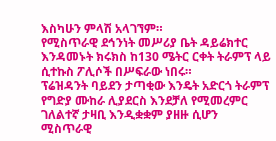እስካሁን ምላሽ አላገኘም።
የሚስጥራዊ ደኅንነት መሥሪያ ቤት ዳይሬክተር እንዳመኑት ክሩክስ ከ130 ሜትር ርቀት ትራምፕ ላይ ሲተኩስ ፖሊሶች በሥፍራው ነበሩ።
ፕሬዝዳንት ባይደን ታጣቂው እንዴት አድርጎ ትራምፕ የግድያ ሙከራ ሊያደርስ እንደቻለ የሚመረምር ገለልተኛ ታዛቢ እንዲቋቋም ያዘዙ ሲሆን ሚስጥራዊ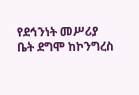የደኅንነት መሥሪያ ቤት ደግሞ ከኮንግረስ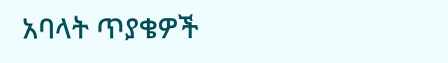አባላት ጥያቄዎች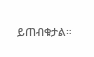ይጠብቁታል።